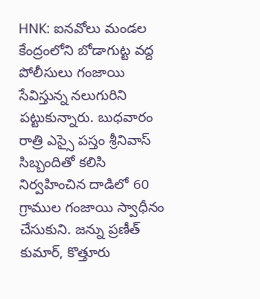HNK: ఐనవోలు మండల కేంద్రంలోని బోడాగుట్ట వద్ద పోలీసులు గంజాయి సేవిస్తున్న నలుగురిని పట్టుకున్నారు. బుధవారం రాత్రి ఎస్సై పస్తం శ్రీనివాస్ సిబ్బందితో కలిసి నిర్వహించిన దాడిలో 60 గ్రాముల గంజాయి స్వాధీనం చేసుకుని. జన్ను ప్రణీత్ కుమార్, కొత్తూరు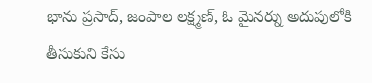భాను ప్రసాద్, జంపాల లక్ష్మణ్, ఓ మైనర్ను అదుపులోకి తీసుకుని కేసు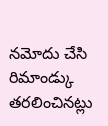నమోదు చేసి రిమాండ్కు తరలించినట్లు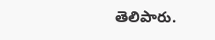తెలిపారు.